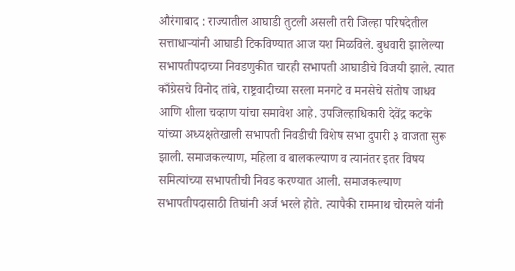औरंगाबाद : राज्यातील आघाडी तुटली असली तरी जिल्हा परिषदेतील सत्ताधाऱ्यांनी आघाडी टिकविण्यात आज यश मिळविले. बुधवारी झालेल्या सभापतीपदाच्या निवडणुकीत चारही सभापती आघाडीचे विजयी झाले. त्यात काँग्रेसचे विनोद तांबे, राष्ट्रवादीच्या सरला मनगटे व मनसेचे संतोष जाधव आणि शीला चव्हाण यांचा समावेश आहे. उपजिल्हाधिकारी देवेंद्र कटके यांच्या अध्यक्षतेखाली सभापती निवडीची विशेष सभा दुपारी ३ वाजता सुरू झाली. समाजकल्याण, महिला व बालकल्याण व त्यानंतर इतर विषय समित्यांच्या सभापतीची निवड करण्यात आली. समाजकल्याण सभापतीपदासाठी तिघांनी अर्ज भरले होते. त्यापैकी रामनाथ चोरमले यांनी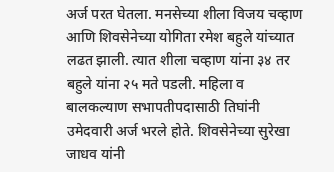अर्ज परत घेतला. मनसेच्या शीला विजय चव्हाण आणि शिवसेनेच्या योगिता रमेश बहुले यांच्यात लढत झाली. त्यात शीला चव्हाण यांना ३४ तर बहुले यांना २५ मते पडली. महिला व बालकल्याण सभापतीपदासाठी तिघांनी उमेदवारी अर्ज भरले होते. शिवसेनेच्या सुरेखा जाधव यांनी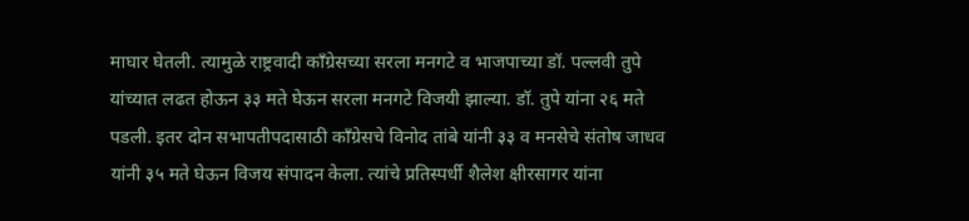माघार घेतली. त्यामुळे राष्ट्रवादी काँग्रेसच्या सरला मनगटे व भाजपाच्या डॉ. पल्लवी तुपे यांच्यात लढत होऊन ३३ मते घेऊन सरला मनगटे विजयी झाल्या. डॉ. तुपे यांना २६ मते पडली. इतर दोन सभापतीपदासाठी काँग्रेसचे विनोद तांबे यांनी ३३ व मनसेचे संतोष जाधव यांनी ३५ मते घेऊन विजय संपादन केला. त्यांचे प्रतिस्पर्धी शैलेश क्षीरसागर यांना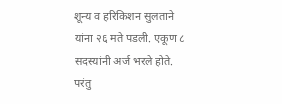शून्य व हरिकिशन सुलताने यांना २६ मते पडली. एकूण ८ सदस्यांनी अर्ज भरले होते. परंतु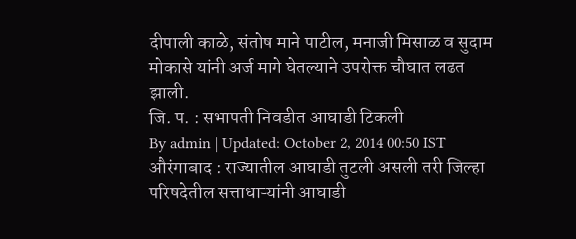दीपाली काळे, संतोष माने पाटील, मनाजी मिसाळ व सुदाम मोकासे यांनी अर्ज मागे घेतल्याने उपरोक्त चौघात लढत झाली.
जि. प. : सभापती निवडीत आघाडी टिकली
By admin | Updated: October 2, 2014 00:50 IST
औरंगाबाद : राज्यातील आघाडी तुटली असली तरी जिल्हा परिषदेतील सत्ताधाऱ्यांनी आघाडी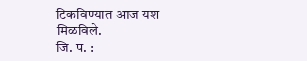टिकविण्यात आज यश मिळविले.
जि. प. :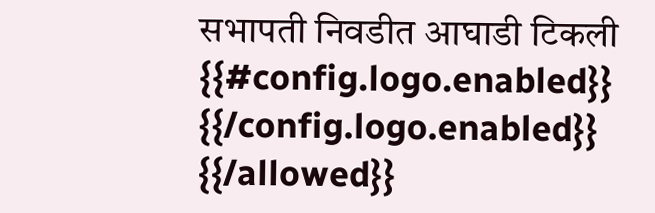सभापती निवडीत आघाडी टिकली
{{#config.logo.enabled}} {{/config.logo.enabled}}
{{/allowed}}